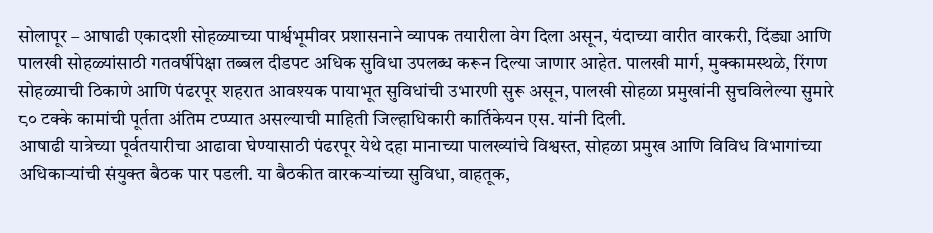सोलापूर – आषाढी एकादशी सोहळ्याच्या पार्श्वभूमीवर प्रशासनाने व्यापक तयारीला वेग दिला असून, यंदाच्या वारीत वारकरी, दिंड्या आणि पालखी सोहळ्यांसाठी गतवर्षीपेक्षा तब्बल दीडपट अधिक सुविधा उपलब्ध करून दिल्या जाणार आहेत. पालखी मार्ग, मुक्कामस्थळे, रिंगण सोहळ्याची ठिकाणे आणि पंढरपूर शहरात आवश्यक पायाभूत सुविधांची उभारणी सुरू असून, पालखी सोहळा प्रमुखांनी सुचविलेल्या सुमारे ८० टक्के कामांची पूर्तता अंतिम टप्प्यात असल्याची माहिती जिल्हाधिकारी कार्तिकेयन एस. यांनी दिली.
आषाढी यात्रेच्या पूर्वतयारीचा आढावा घेण्यासाठी पंढरपूर येथे दहा मानाच्या पालख्यांचे विश्वस्त, सोहळा प्रमुख आणि विविध विभागांच्या अधिकाऱ्यांची संयुक्त बैठक पार पडली. या बैठकीत वारकऱ्यांच्या सुविधा, वाहतूक,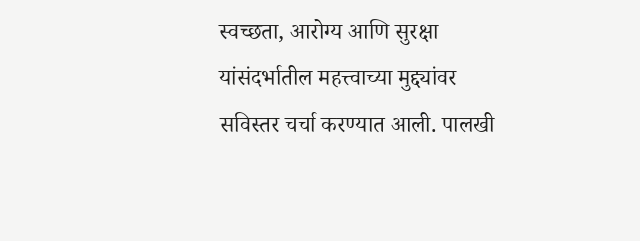स्वच्छता, आरोग्य आणि सुरक्षा यांसंदर्भातील महत्त्वाच्या मुद्द्यांवर सविस्तर चर्चा करण्यात आली. पालखी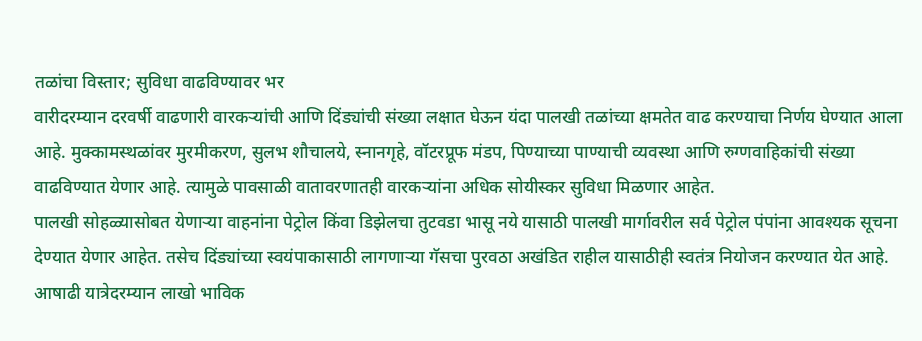तळांचा विस्तार; सुविधा वाढविण्यावर भर
वारीदरम्यान दरवर्षी वाढणारी वारकऱ्यांची आणि दिंड्यांची संख्या लक्षात घेऊन यंदा पालखी तळांच्या क्षमतेत वाढ करण्याचा निर्णय घेण्यात आला आहे. मुक्कामस्थळांवर मुरमीकरण, सुलभ शौचालये, स्नानगृहे, वॉटरप्रूफ मंडप, पिण्याच्या पाण्याची व्यवस्था आणि रुग्णवाहिकांची संख्या वाढविण्यात येणार आहे. त्यामुळे पावसाळी वातावरणातही वारकऱ्यांना अधिक सोयीस्कर सुविधा मिळणार आहेत.
पालखी सोहळ्यासोबत येणाऱ्या वाहनांना पेट्रोल किंवा डिझेलचा तुटवडा भासू नये यासाठी पालखी मार्गावरील सर्व पेट्रोल पंपांना आवश्यक सूचना देण्यात येणार आहेत. तसेच दिंड्यांच्या स्वयंपाकासाठी लागणाऱ्या गॅसचा पुरवठा अखंडित राहील यासाठीही स्वतंत्र नियोजन करण्यात येत आहे. आषाढी यात्रेदरम्यान लाखो भाविक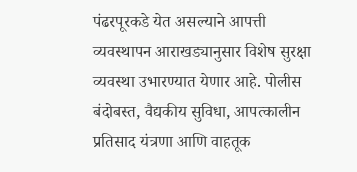पंढरपूरकडे येत असल्याने आपत्ती व्यवस्थापन आराखड्यानुसार विशेष सुरक्षा व्यवस्था उभारण्यात येणार आहे. पोलीस बंदोबस्त, वैद्यकीय सुविधा, आपत्कालीन प्रतिसाद यंत्रणा आणि वाहतूक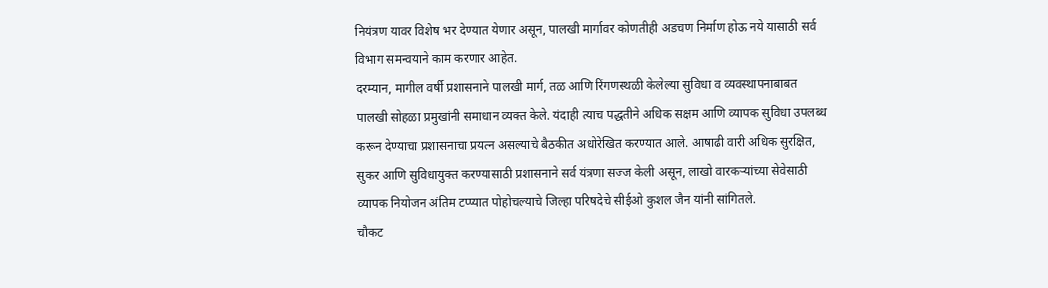नियंत्रण यावर विशेष भर देण्यात येणार असून, पालखी मार्गावर कोणतीही अडचण निर्माण होऊ नये यासाठी सर्व विभाग समन्वयाने काम करणार आहेत.
दरम्यान, मागील वर्षी प्रशासनाने पालखी मार्ग, तळ आणि रिंगणस्थळी केलेल्या सुविधा व व्यवस्थापनाबाबत पालखी सोहळा प्रमुखांनी समाधान व्यक्त केले. यंदाही त्याच पद्धतीने अधिक सक्षम आणि व्यापक सुविधा उपलब्ध करून देण्याचा प्रशासनाचा प्रयत्न असल्याचे बैठकीत अधोरेखित करण्यात आले. आषाढी वारी अधिक सुरक्षित, सुकर आणि सुविधायुक्त करण्यासाठी प्रशासनाने सर्व यंत्रणा सज्ज केली असून, लाखो वारकऱ्यांच्या सेवेसाठी व्यापक नियोजन अंतिम टप्प्यात पोहोचल्याचे जिल्हा परिषदेचे सीईओ कुशल जैन यांनी सांगितले.
चौकट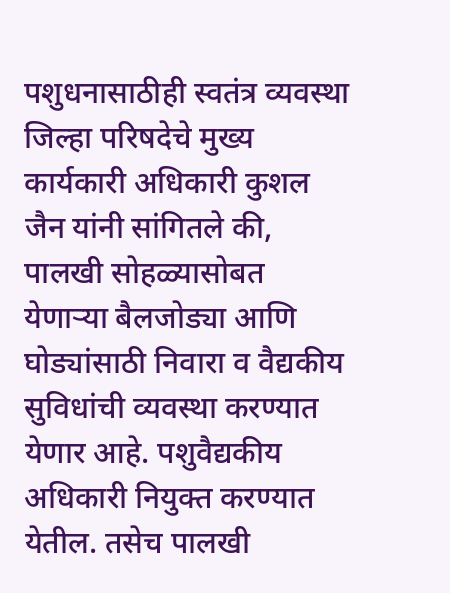पशुधनासाठीही स्वतंत्र व्यवस्था
जिल्हा परिषदेचे मुख्य कार्यकारी अधिकारी कुशल जैन यांनी सांगितले की, पालखी सोहळ्यासोबत येणाऱ्या बैलजोड्या आणि घोड्यांसाठी निवारा व वैद्यकीय सुविधांची व्यवस्था करण्यात येणार आहे. पशुवैद्यकीय अधिकारी नियुक्त करण्यात येतील. तसेच पालखी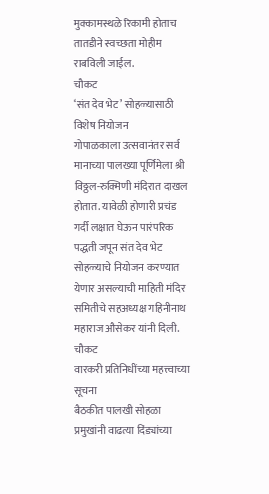मुक्कामस्थळे रिकामी होताच तातडीने स्वच्छता मोहीम राबविली जाईल.
चौकट
‘संत देव भेट’ सोहळ्यासाठी विशेष नियोजन
गोपाळकाला उत्सवानंतर सर्व मानाच्या पालख्या पूर्णिमेला श्री विठ्ठल-रुक्मिणी मंदिरात दाखल होतात. यावेळी होणारी प्रचंड गर्दी लक्षात घेऊन पारंपरिक पद्धती जपून संत देव भेट सोहळ्याचे नियोजन करण्यात येणार असल्याची माहिती मंदिर समितीचे सहअध्यक्ष गहिनीनाथ महाराज औसेकर यांनी दिली.
चौकट
वारकरी प्रतिनिधींच्या महत्त्वाच्या सूचना
बैठकीत पालखी सोहळा प्रमुखांनी वाढत्या दिंड्यांच्या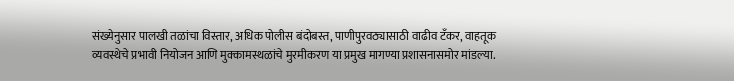संख्येनुसार पालखी तळांचा विस्तार, अधिक पोलीस बंदोबस्त, पाणीपुरवठ्यासाठी वाढीव टँकर, वाहतूक व्यवस्थेचे प्रभावी नियोजन आणि मुक्कामस्थळांचे मुरमीकरण या प्रमुख मागण्या प्रशासनासमोर मांडल्या.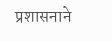प्रशासनाने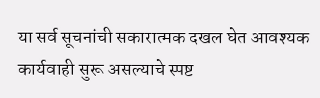या सर्व सूचनांची सकारात्मक दखल घेत आवश्यक कार्यवाही सुरू असल्याचे स्पष्ट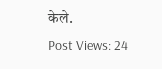केले.
Post Views: 24